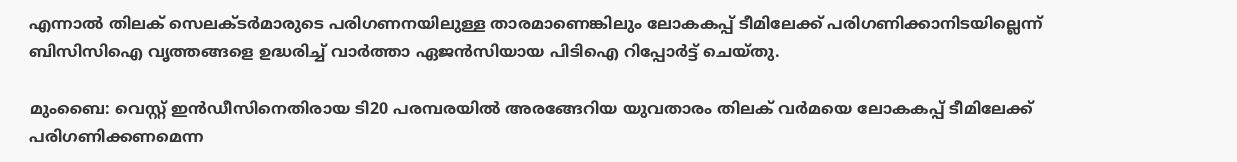എന്നാല്‍ തിലക് സെലക്ടര്‍മാരുടെ പരിഗണനയിലുള്ള താരമാണെങ്കിലും ലോകകപ്പ് ടീമിലേക്ക് പരിഗണിക്കാനിടയില്ലെന്ന് ബിസിസിഐ വൃത്തങ്ങളെ ഉദ്ധരിച്ച് വാര്‍ത്താ ഏജന്‍സിയായ പിടിഐ റിപ്പോര്‍ട്ട് ചെയ്തു.

മുംബൈ: വെസ്റ്റ് ഇന്‍ഡീസിനെതിരായ ടി20 പരമ്പരയില്‍ അരങ്ങേറിയ യുവതാരം തിലക് വര്‍മയെ ലോകകപ്പ് ടീമിലേക്ക് പരിഗണിക്കണമെന്ന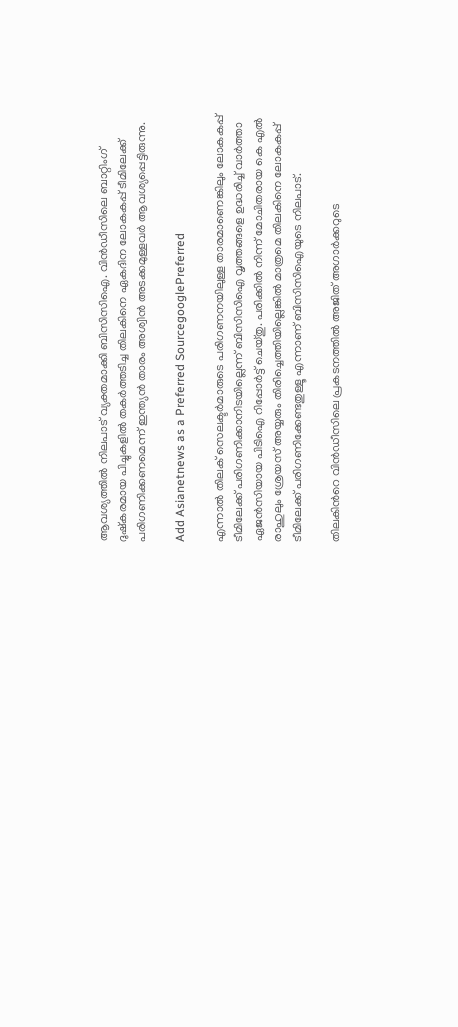ആവശ്യത്തില്‍ നിലപാട് വ്യക്തമാക്കി ബിസിസിഐ. വിന്‍ഡീസിലെ ബാറ്റിംഗ് ദുഷ്കരമായ പിച്ചുകളില്‍ തകര്‍ത്തടിച്ച തിലകിനെ ഏകദിന ലോകകപ്പ് ടീമിലേക്ക് പരിഗണിക്കണമെന്ന് ഇന്ത്യന്‍ താരം അശ്വിന്‍ അടക്കമുള്ളവര്‍ ആവശ്യപ്പെട്ടിരുന്നു.

Add Asianetnews as a Preferred SourcegooglePreferred

എന്നാല്‍ തിലക് സെലക്ടര്‍മാരുടെ പരിഗണനയിലുള്ള താരമാണെങ്കിലും ലോകകപ്പ് ടീമിലേക്ക് പരിഗണിക്കാനിടയില്ലെന്ന് ബിസിസിഐ വൃത്തങ്ങളെ ഉദ്ധരിച്ച് വാര്‍ത്താ ഏജന്‍സിയായ പിടിഐ റിപ്പോര്‍ട്ട് ചെയ്തു. പരിക്കില്‍ നിന്ന് മോചിതരായ കെ എല്‍ രാഹുലും ശ്രേയസ് അയ്യരും തിരിച്ചെത്തിയില്ലെങ്കില്‍ മാത്രമെ തിലകിനെ ലോകകപ്പ് ടീമിലേക്ക് പരിഗണിക്കേണ്ടതുള്ളൂ എന്നാണ് ബിസിസിഐയുടെ നിലപാട്.

തിലകിന്‍റെ വിന്‍ഡീസിലെ പ്രകടനത്തില്‍ അജിത് അഗാര്‍ക്കറുടെ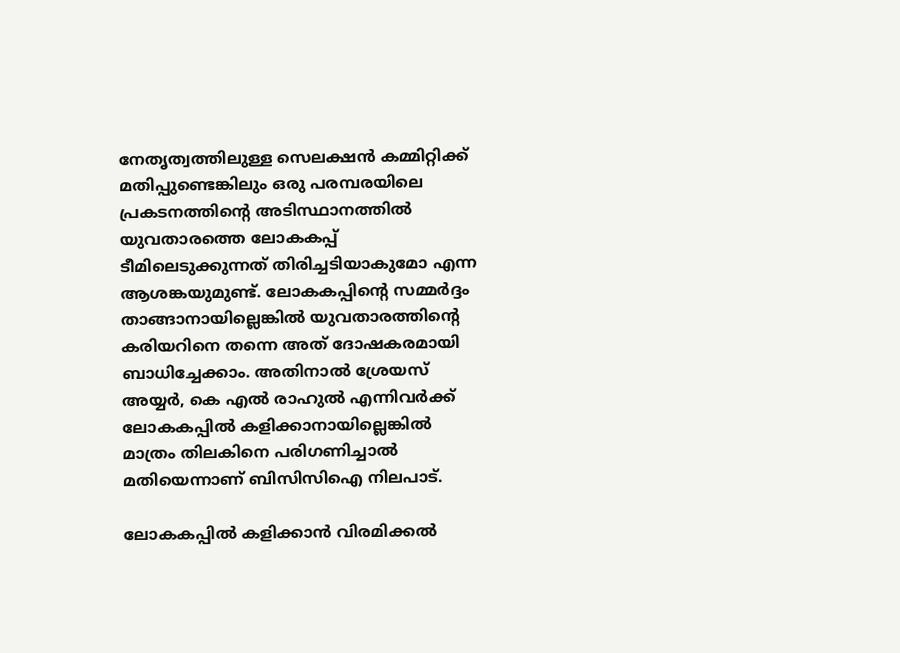നേതൃത്വത്തിലുള്ള സെലക്ഷന്‍ കമ്മിറ്റിക്ക് മതിപ്പുണ്ടെങ്കിലും ഒരു പരമ്പരയിലെ പ്രകടനത്തിന്‍റെ അടിസ്ഥാനത്തില്‍ യുവതാരത്തെ ലോകകപ്പ് ടീമിലെടുക്കുന്നത് തിരിച്ചടിയാകുമോ എന്ന ആശങ്കയുമുണ്ട്. ലോകകപ്പിന്‍റെ സമ്മര്‍ദ്ദം താങ്ങാനായില്ലെങ്കില്‍ യുവതാരത്തിന്‍റെ കരിയറിനെ തന്നെ അത് ദോഷകരമായി ബാധിച്ചേക്കാം. അതിനാല്‍ ശ്രേയസ് അയ്യര്‍, കെ എല്‍ രാഹുല്‍ എന്നിവര്‍ക്ക് ലോകകപ്പില്‍ കളിക്കാനായില്ലെങ്കില്‍ മാത്രം തിലകിനെ പരിഗണിച്ചാല്‍ മതിയെന്നാണ് ബിസിസിഐ നിലപാട്.

ലോകകപ്പില്‍ കളിക്കാന്‍ വിരമിക്കല്‍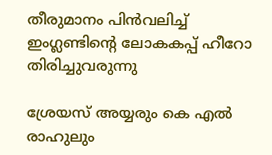തീരുമാനം പിന്‍വലിച്ച് ഇംഗ്ലണ്ടിന്‍റെ ലോകകപ്പ് ഹീറോ തിരിച്ചുവരുന്നു

ശ്രേയസ് അയ്യരും കെ എല്‍ രാഹുലും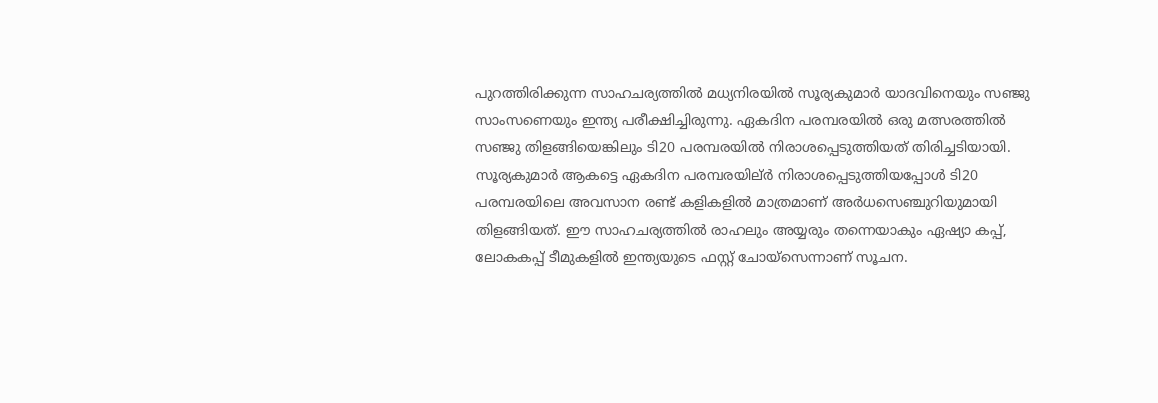പുറത്തിരിക്കുന്ന സാഹചര്യത്തില്‍ മധ്യനിരയില്‍ സൂര്യകുമാര്‍ യാദവിനെയും സഞ്ജു സാംസണെയും ഇന്ത്യ പരീക്ഷിച്ചിരുന്നു. ഏകദിന പരമ്പരയില്‍ ഒരു മത്സരത്തില്‍ സഞ്ജു തിളങ്ങിയെങ്കിലും ടി20 പരമ്പരയില്‍ നിരാശപ്പെടുത്തിയത് തിരിച്ചടിയായി. സൂര്യകുമാര്‍ ആകട്ടെ ഏകദിന പരമ്പരയില്ർ നിരാശപ്പെടുത്തിയപ്പോള്‍ ടി20 പരമ്പരയിലെ അവസാന രണ്ട് കളികളില്‍ മാത്രമാണ് അര്‍ധസെഞ്ചുറിയുമായി തിളങ്ങിയത്. ഈ സാഹചര്യത്തില്‍ രാഹലും അയ്യരും തന്നെയാകും ഏഷ്യാ കപ്പ്, ലോകകപ്പ് ടീമുകളില്‍ ഇന്ത്യയുടെ ഫസ്റ്റ് ചോയ്സെന്നാണ് സൂചന.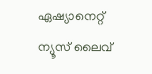ഏഷ്യാനെറ്റ് ന്യൂസ് ലൈവ്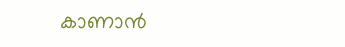കാണാന്‍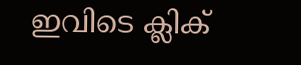ഇവിടെ ക്ലിക്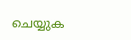ചെയ്യുക